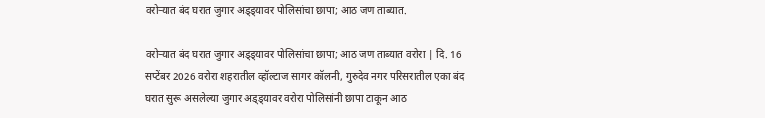वरोऱ्यात बंद घरात जुगार अड्ड्यावर पोलिसांचा छापा; आठ जण ताब्यात.

वरोऱ्यात बंद घरात जुगार अड्ड्यावर पोलिसांचा छापा; आठ जण ताब्यात वरोरा | दि. 16 सप्टेंबर 2026 वरोरा शहरातील व्हॉल्टाज सागर कॉलनी, गुरुदेव नगर परिसरातील एका बंद घरात सुरू असलेल्या जुगार अड्ड्यावर वरोरा पोलिसांनी छापा टाकून आठ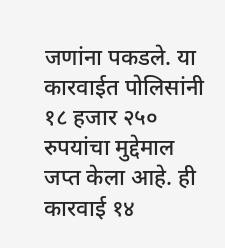जणांना पकडले. या कारवाईत पोलिसांनी १८ हजार २५० रुपयांचा मुद्देमाल जप्त केला आहे. ही कारवाई १४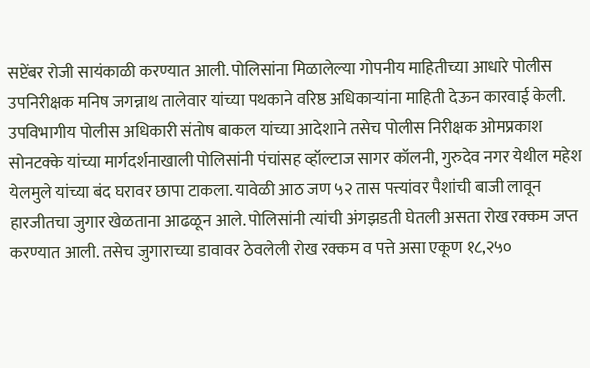सप्टेंबर रोजी सायंकाळी करण्यात आली. पोलिसांना मिळालेल्या गोपनीय माहितीच्या आधारे पोलीस उपनिरीक्षक मनिष जगन्नाथ तालेवार यांच्या पथकाने वरिष्ठ अधिकाऱ्यांना माहिती देऊन कारवाई केली. उपविभागीय पोलीस अधिकारी संतोष बाकल यांच्या आदेशाने तसेच पोलीस निरीक्षक ओमप्रकाश सोनटक्के यांच्या मार्गदर्शनाखाली पोलिसांनी पंचांसह व्हॉल्टाज सागर कॉलनी, गुरुदेव नगर येथील महेश येलमुले यांच्या बंद घरावर छापा टाकला. यावेळी आठ जण ५२ तास पत्त्यांवर पैशांची बाजी लावून हारजीतचा जुगार खेळताना आढळून आले. पोलिसांनी त्यांची अंगझडती घेतली असता रोख रक्कम जप्त करण्यात आली. तसेच जुगाराच्या डावावर ठेवलेली रोख रक्कम व पत्ते असा एकूण १८,२५०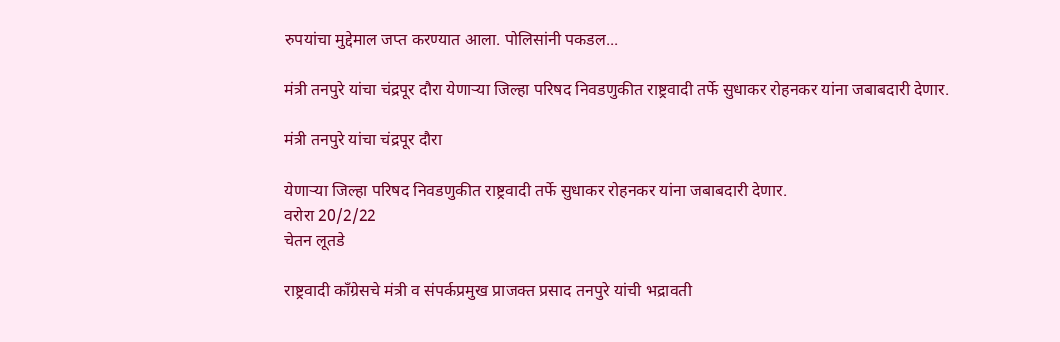रुपयांचा मुद्देमाल जप्त करण्यात आला. पोलिसांनी पकडल...

मंत्री तनपुरे यांचा चंद्रपूर दौरा येणाऱ्या जिल्हा परिषद निवडणुकीत राष्ट्रवादी तर्फे सुधाकर रोहनकर यांना जबाबदारी देणार.

मंत्री तनपुरे यांचा चंद्रपूर दौरा

येणाऱ्या जिल्हा परिषद निवडणुकीत राष्ट्रवादी तर्फे सुधाकर रोहनकर यांना जबाबदारी देणार.
वरोरा 20/2/22
चेतन लूतडे

राष्ट्रवादी काँग्रेसचे मंत्री व संपर्कप्रमुख प्राजक्त प्रसाद तनपुरे यांची भद्रावती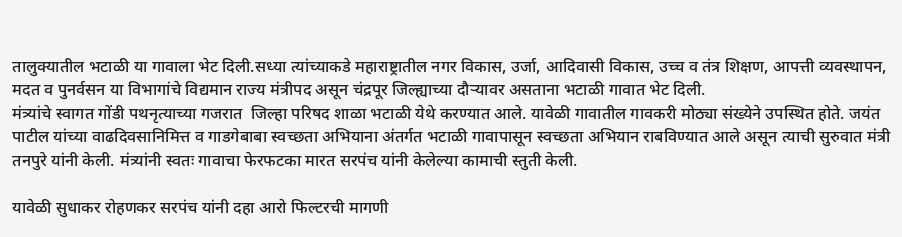तालुक्यातील भटाळी या गावाला भेट दिली.सध्या त्यांच्याकडे महाराष्ट्रातील नगर विकास, उर्जा, आदिवासी विकास, उच्च व तंत्र शिक्षण, आपत्ती व्यवस्थापन, मदत व पुनर्वसन या विभागांचे विद्यमान राज्य मंत्रीपद असून चंद्रपूर जिल्ह्याच्या दौऱ्यावर असताना भटाळी गावात भेट दिली.
मंत्र्यांचे स्वागत गोंडी पथनृत्याच्या गजरात  जिल्हा परिषद शाळा भटाळी येथे करण्यात आले. यावेळी गावातील गावकरी मोठ्या संख्येने उपस्थित होते. जयंत पाटील यांच्या वाढदिवसानिमित्त व गाडगेबाबा स्वच्छता अभियाना अंतर्गत भटाळी गावापासून स्वच्छता अभियान राबविण्यात आले असून त्याची सुरुवात मंत्री तनपुरे यांनी केली. मंत्र्यांनी स्वतः गावाचा फेरफटका मारत सरपंच यांनी केलेल्या कामाची स्तुती केली.

यावेळी सुधाकर रोहणकर सरपंच यांनी दहा आरो फिल्टरची मागणी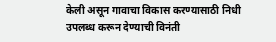केली असून गावाचा विकास करण्यासाठी निधी उपलब्ध करून देण्याची विनंती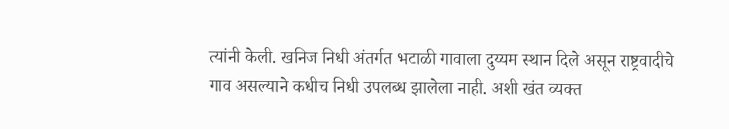त्यांनी केली. खनिज निधी अंतर्गत भटाळी गावाला दुय्यम स्थान दिले असून राष्ट्रवादीचे गाव असल्याने कधीच निधी उपलब्ध झालेला नाही. अशी खंत व्यक्त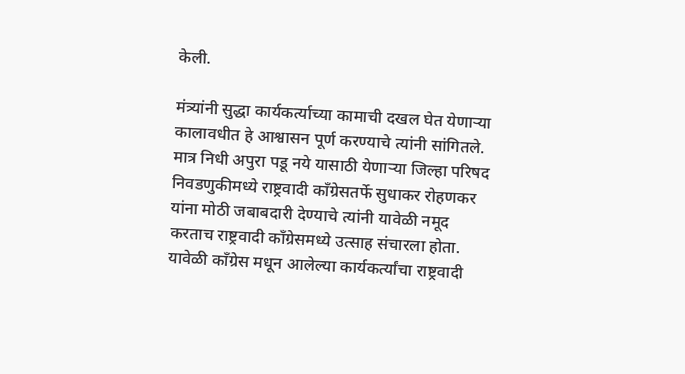केली.

मंत्र्यांनी सुद्धा कार्यकर्त्याच्या कामाची दखल घेत येणाऱ्या कालावधीत हे आश्वासन पूर्ण करण्याचे त्यांनी सांगितले. मात्र निधी अपुरा पडू नये यासाठी येणाऱ्या जिल्हा परिषद निवडणुकीमध्ये राष्ट्रवादी काँग्रेसतर्फे सुधाकर रोहणकर यांना मोठी जबाबदारी देण्याचे त्यांनी यावेळी नमूद करताच राष्ट्रवादी काँग्रेसमध्ये उत्साह संचारला होता. यावेळी काँग्रेस मधून आलेल्या कार्यकर्त्यांचा राष्ट्रवादी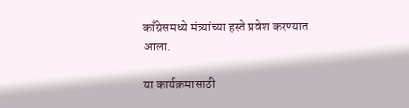काँग्रेसमध्ये मंत्र्यांच्या हस्ते प्रवेश करण्यात आला.

या कार्यक्रमासाठी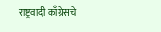राष्ट्रवादी काँग्रेसचे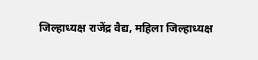जिल्हाध्यक्ष राजेंद्र वैद्य, महिला जिल्हाध्यक्ष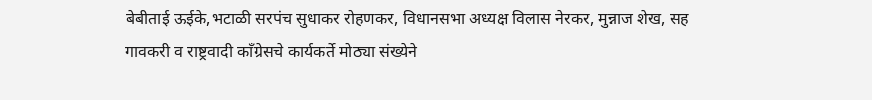बेबीताई ऊईके,भटाळी सरपंच सुधाकर रोहणकर, विधानसभा अध्यक्ष विलास नेरकर, मुन्नाज शेख, सह  गावकरी व राष्ट्रवादी काँग्रेसचे कार्यकर्ते मोठ्या संख्येने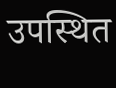उपस्थित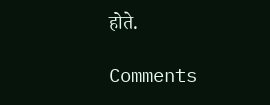होते.

Comments